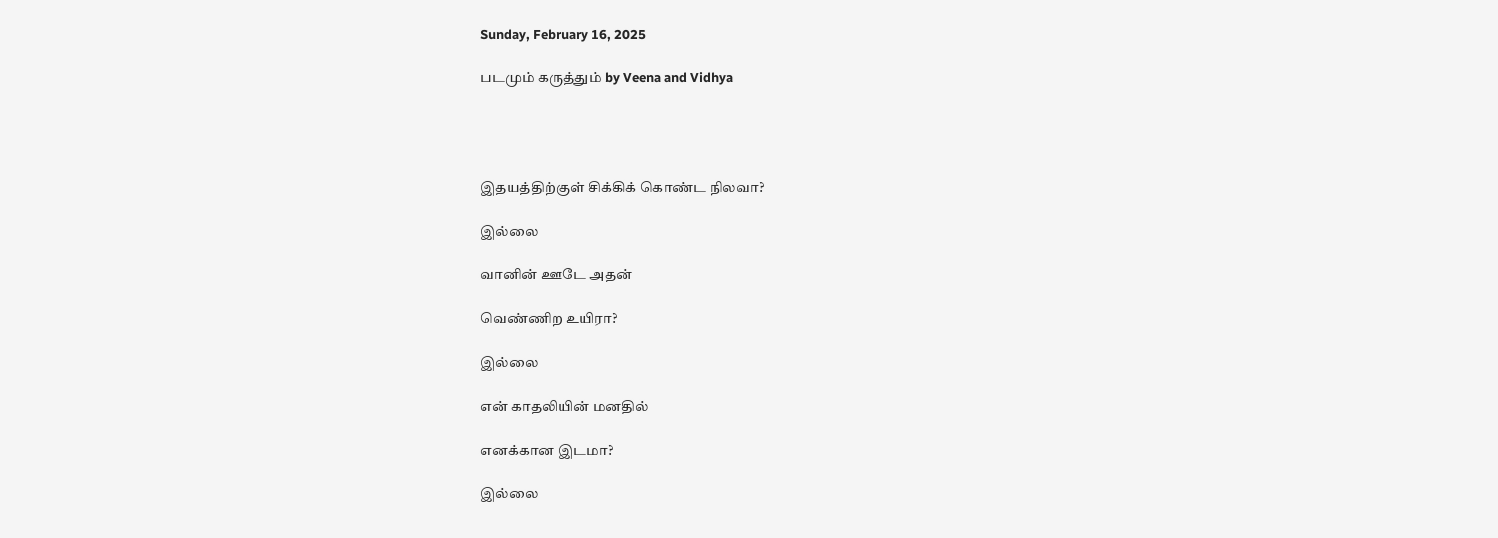Sunday, February 16, 2025

படமும் கருத்தும் by Veena and Vidhya




இதயத்திற்குள் சிக்கிக் கொண்ட நிலவா?

இல்லை

வானின் ஊடே அதன்

வெண்ணிற உயிரா?

இல்லை

என் காதலியின் மனதில்

எனக்கான இடமா?

இல்லை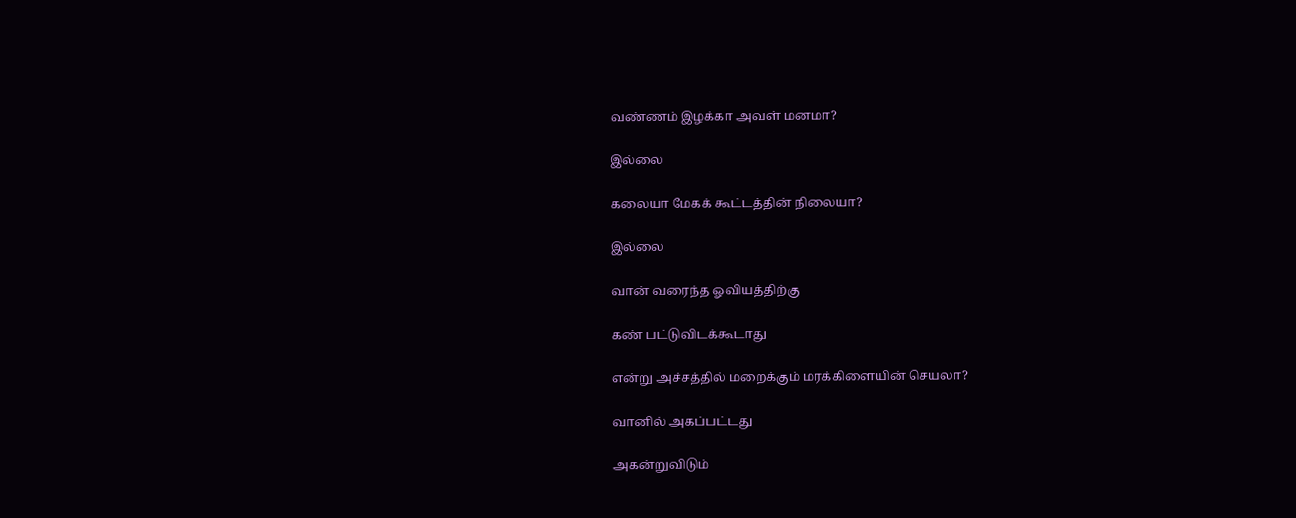வண்ணம் இழக்கா அவள் மனமா?

இல்லை

கலையா மேகக் கூட்டத்தின் நிலையா?

இல்லை

வான் வரைந்த ஓவியத்திற்கு

கண் பட்டுவிடக்கூடாது

என்று அச்சத்தில் மறைக்கும் மரக்கிளையின் செயலா?

வானில் அகப்பட்டது

அகன்றுவிடும்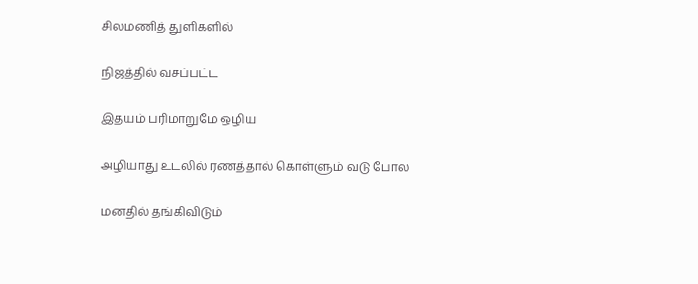சிலமணித் துளிகளில்

நிஜத்தில் வசப்பட்ட

இதயம் பரிமாறுமே ஒழிய

அழியாது உடலில் ரணத்தால் கொள்ளும் வடு போல

மனதில் தங்கிவிடும்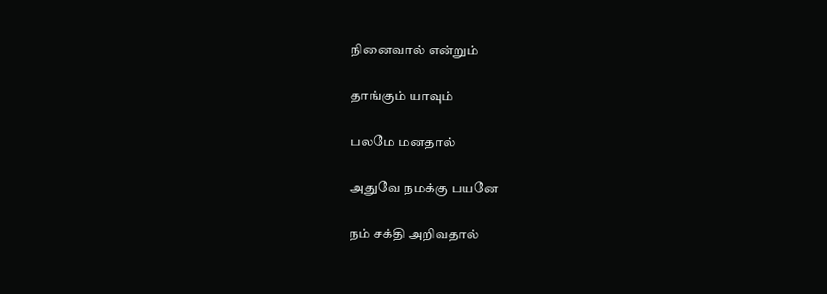நினைவால் என்றும்

தாங்கும் யாவும்

பலமே மனதால்

அதுவே நமக்கு பயனே

நம் சக்தி அறிவதால்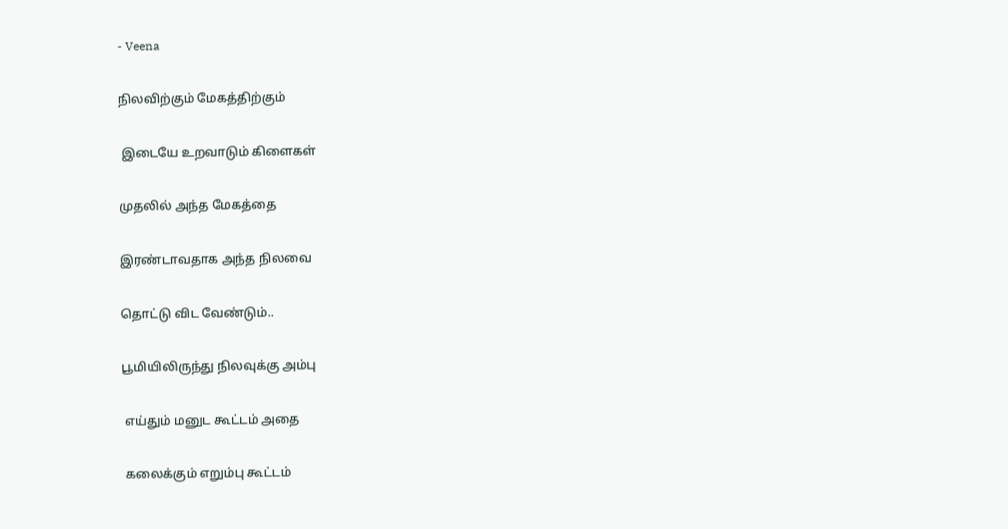- Veena

நிலவிற்கும் மேகத்திற்கும்

 இடையே உறவாடும் கிளைகள்

முதலில் அந்த மேகத்தை

இரண்டாவதாக அந்த நிலவை

தொட்டு விட வேண்டும்..

பூமியிலிருந்து நிலவுக்கு அம்பு

 எய்தும் மனுட கூட்டம் அதை

 கலைக்கும் எறும்பு கூட்டம்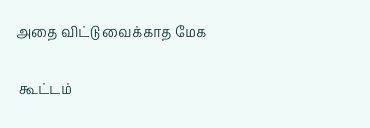அதை விட்டு வைக்காத மேக

 கூட்டம்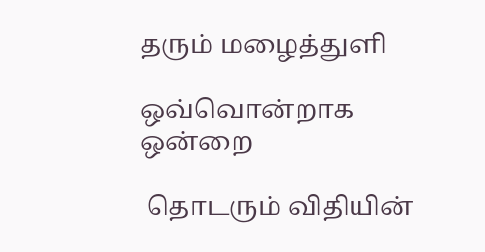தரும் மழைத்துளி

ஒவ்வொன்றாக ஒன்றை

 தொடரும் விதியின்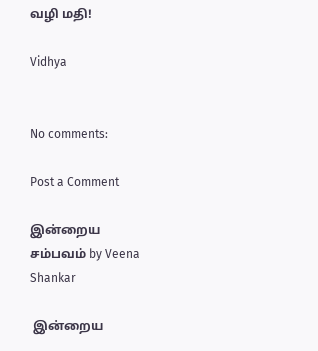வழி மதி!

Vidhya


No comments:

Post a Comment

இன்றைய சம்பவம் by Veena Shankar

 இன்றைய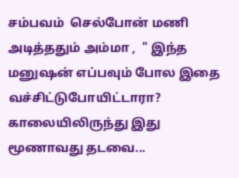சம்பவம்  செல்போன் மணி அடித்ததும் அம்மா ,  " இந்த மனுஷன் எப்பவும் போல இதை வச்சிட்டுபோயிட்டாரா? காலையிலிருந்து இது மூணாவது தடவை...